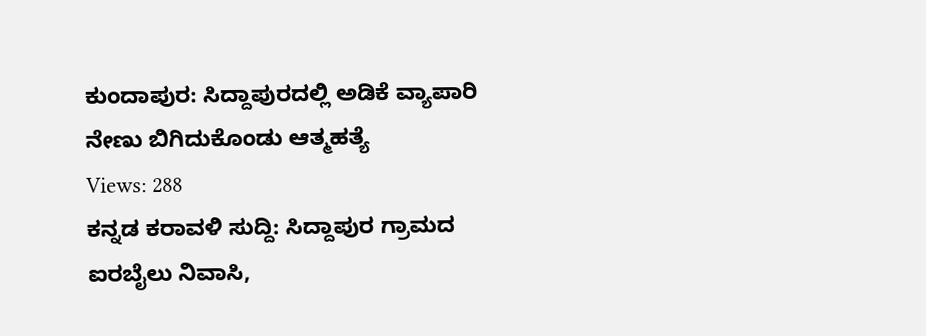ಕುಂದಾಪುರ: ಸಿದ್ದಾಪುರದಲ್ಲಿ ಅಡಿಕೆ ವ್ಯಾಪಾರಿ ನೇಣು ಬಿಗಿದುಕೊಂಡು ಆತ್ಮಹತ್ಯೆ
Views: 288
ಕನ್ನಡ ಕರಾವಳಿ ಸುದ್ದಿ: ಸಿದ್ದಾಪುರ ಗ್ರಾಮದ ಐರಬೈಲು ನಿವಾಸಿ,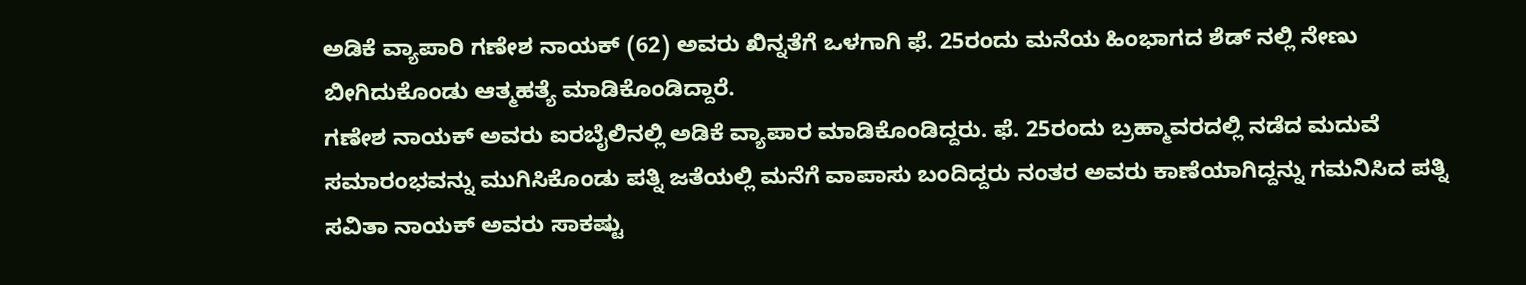ಅಡಿಕೆ ವ್ಯಾಪಾರಿ ಗಣೇಶ ನಾಯಕ್ (62) ಅವರು ಖಿನ್ನತೆಗೆ ಒಳಗಾಗಿ ಫೆ. 25ರಂದು ಮನೆಯ ಹಿಂಭಾಗದ ಶೆಡ್ ನಲ್ಲಿ ನೇಣು ಬೀಗಿದುಕೊಂಡು ಆತ್ಮಹತ್ಯೆ ಮಾಡಿಕೊಂಡಿದ್ದಾರೆ.
ಗಣೇಶ ನಾಯಕ್ ಅವರು ಐರಬೈಲಿನಲ್ಲಿ ಅಡಿಕೆ ವ್ಯಾಪಾರ ಮಾಡಿಕೊಂಡಿದ್ದರು. ಫೆ. 25ರಂದು ಬ್ರಹ್ಮಾವರದಲ್ಲಿ ನಡೆದ ಮದುವೆ ಸಮಾರಂಭವನ್ನು ಮುಗಿಸಿಕೊಂಡು ಪತ್ನಿ ಜತೆಯಲ್ಲಿ ಮನೆಗೆ ವಾಪಾಸು ಬಂದಿದ್ದರು ನಂತರ ಅವರು ಕಾಣೆಯಾಗಿದ್ದನ್ನು ಗಮನಿಸಿದ ಪತ್ನಿ ಸವಿತಾ ನಾಯಕ್ ಅವರು ಸಾಕಷ್ಟು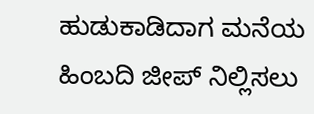ಹುಡುಕಾಡಿದಾಗ ಮನೆಯ ಹಿಂಬದಿ ಜೀಪ್ ನಿಲ್ಲಿಸಲು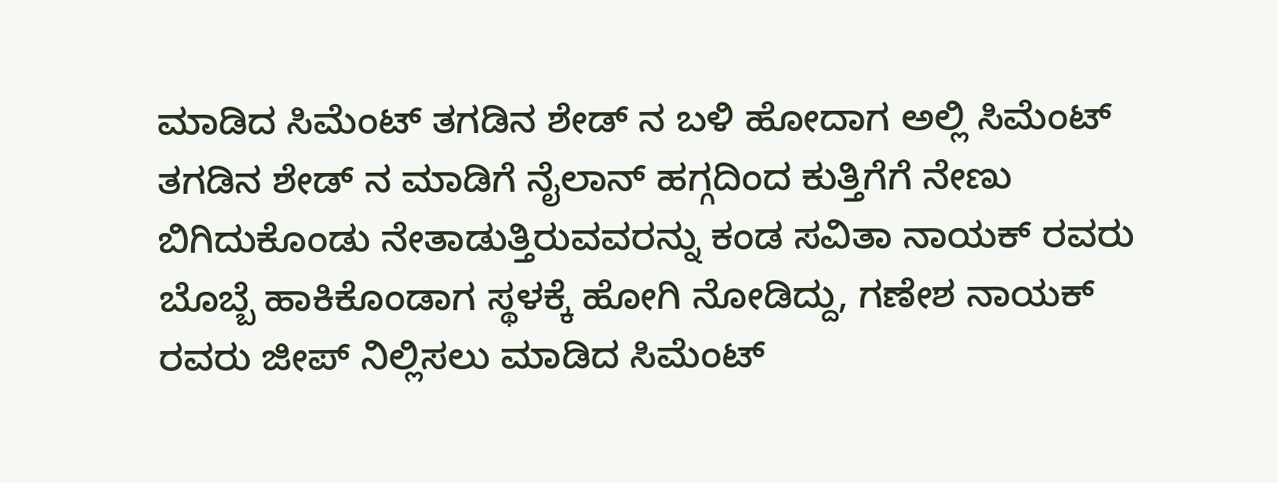ಮಾಡಿದ ಸಿಮೆಂಟ್ ತಗಡಿನ ಶೇಡ್ ನ ಬಳಿ ಹೋದಾಗ ಅಲ್ಲಿ ಸಿಮೆಂಟ್ ತಗಡಿನ ಶೇಡ್ ನ ಮಾಡಿಗೆ ನೈಲಾನ್ ಹಗ್ಗದಿಂದ ಕುತ್ತಿಗೆಗೆ ನೇಣು ಬಿಗಿದುಕೊಂಡು ನೇತಾಡುತ್ತಿರುವವರನ್ನು ಕಂಡ ಸವಿತಾ ನಾಯಕ್ ರವರು ಬೊಬ್ಬೆ ಹಾಕಿಕೊಂಡಾಗ ಸ್ಥಳಕ್ಕೆ ಹೋಗಿ ನೋಡಿದ್ದು, ಗಣೇಶ ನಾಯಕ್ ರವರು ಜೀಪ್ ನಿಲ್ಲಿಸಲು ಮಾಡಿದ ಸಿಮೆಂಟ್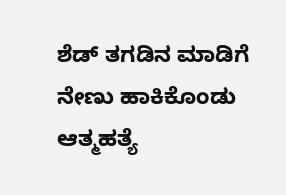ಶೆಡ್ ತಗಡಿನ ಮಾಡಿಗೆ ನೇಣು ಹಾಕಿಕೊಂಡು ಆತ್ಮಹತ್ಯೆ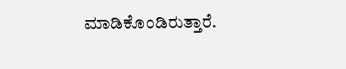ಮಾಡಿಕೊಂಡಿರುತ್ತಾರೆ.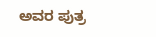ಅವರ ಪುತ್ರ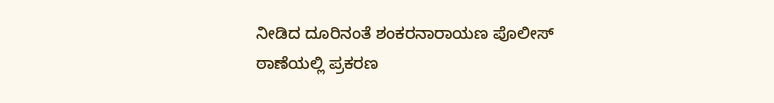ನೀಡಿದ ದೂರಿನಂತೆ ಶಂಕರನಾರಾಯಣ ಪೊಲೀಸ್ ಠಾಣೆಯಲ್ಲಿ ಪ್ರಕರಣ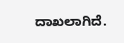ದಾಖಲಾಗಿದೆ.